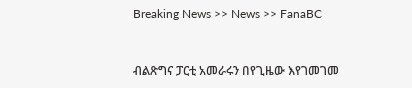Breaking News >> News >> FanaBC


ብልጽግና ፓርቲ አመራሩን በየጊዜው እየገመገመ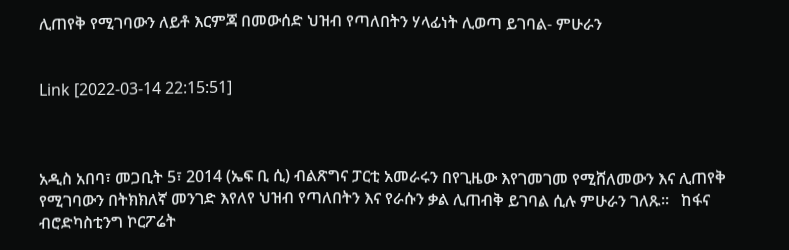ሊጠየቅ የሚገባውን ለይቶ እርምጃ በመውሰድ ህዝብ የጣለበትን ሃላፊነት ሊወጣ ይገባል- ምሁራን


Link [2022-03-14 22:15:51]



አዲስ አበባ፣ መጋቢት 5፣ 2014 (ኤፍ ቢ ሲ) ብልጽግና ፓርቲ አመራሩን በየጊዜው እየገመገመ የሚሸለመውን እና ሊጠየቅ የሚገባውን በትክክለኛ መንገድ እየለየ ህዝብ የጣለበትን እና የራሱን ቃል ሊጠብቅ ይገባል ሲሉ ምሁራን ገለጹ፡፡   ከፋና ብሮድካስቲንግ ኮርፖሬት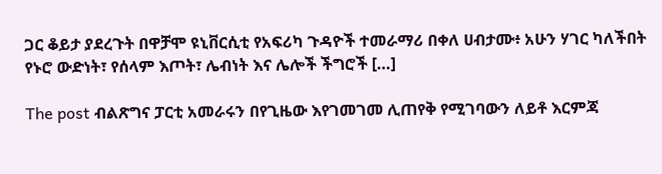ጋር ቆይታ ያደረጉት በዋቻሞ ዩኒቨርሲቲ የአፍሪካ ጉዳዮች ተመራማሪ በቀለ ሀብታሙ፥ አሁን ሃገር ካለችበት የኑሮ ውድነት፣ የሰላም እጦት፣ ሌብነት እና ሌሎች ችግሮች […]

The post ብልጽግና ፓርቲ አመራሩን በየጊዜው እየገመገመ ሊጠየቅ የሚገባውን ለይቶ እርምጃ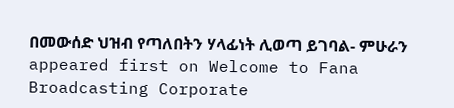በመውሰድ ህዝብ የጣለበትን ሃላፊነት ሊወጣ ይገባል- ምሁራን appeared first on Welcome to Fana Broadcasting Corporate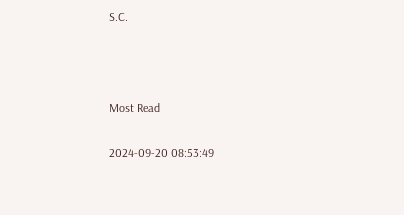S.C.



Most Read

2024-09-20 08:53:49